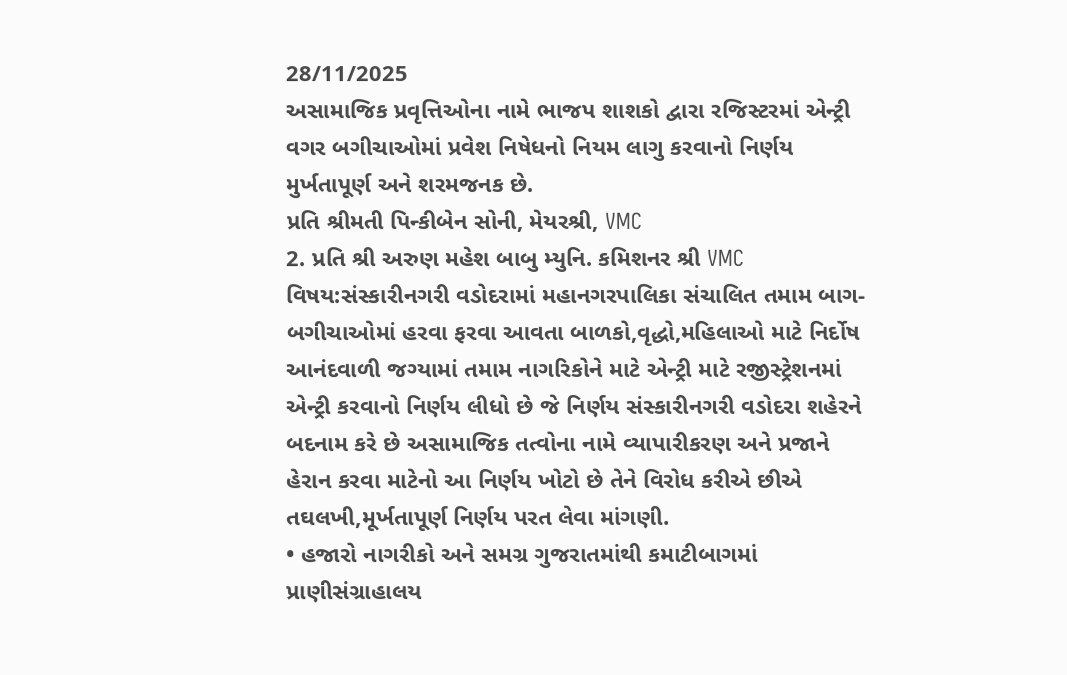28/11/2025
અસામાજિક પ્રવૃત્તિઓના નામે ભાજપ શાશકો દ્વારા રજિસ્ટરમાં એન્ટ્રી વગર બગીચાઓમાં પ્રવેશ નિષેધનો નિયમ લાગુ કરવાનો નિર્ણય મુર્ખતાપૂર્ણ અને શરમજનક છે.
પ્રતિ શ્રીમતી પિન્કીબેન સોની, મેયરશ્રી, VMC
2. પ્રતિ શ્રી અરુણ મહેશ બાબુ મ્યુનિ. કમિશનર શ્રી VMC
વિષય:સંસ્કારીનગરી વડોદરામાં મહાનગરપાલિકા સંચાલિત તમામ બાગ-બગીચાઓમાં હરવા ફરવા આવતા બાળકો,વૃદ્ધો,મહિલાઓ માટે નિર્દોષ આનંદવાળી જગ્યામાં તમામ નાગરિકોને માટે એન્ટ્રી માટે રજીસ્ટ્રેશનમાં એન્ટ્રી કરવાનો નિર્ણય લીધો છે જે નિર્ણય સંસ્કારીનગરી વડોદરા શહેરને બદનામ કરે છે અસામાજિક તત્વોના નામે વ્યાપારીકરણ અને પ્રજાને હેરાન કરવા માટેનો આ નિર્ણય ખોટો છે તેને વિરોધ કરીએ છીએ તઘલખી,મૂર્ખતાપૂર્ણ નિર્ણય પરત લેવા માંગણી.
• હજારો નાગરીકો અને સમગ્ર ગુજરાતમાંથી કમાટીબાગમાં પ્રાણીસંગ્રાહાલય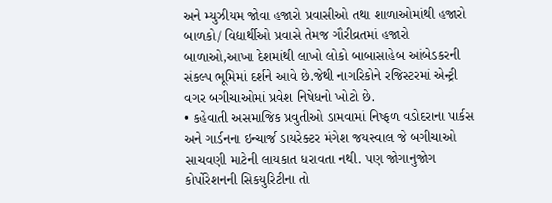અને મ્યુઝીયમ જોવા હજારો પ્રવાસીઓ તથા શાળાઓમાંથી હજારો બાળકો/ વિદ્યાર્થીઓ પ્રવાસે તેમજ ગૌરીવ્રતમાં હજારો બાળાઓ,આખા દેશમાંથી લાખો લોકો બાબાસાહેબ આંબેડકરની સંકલ્પ ભૂમિમાં દર્શને આવે છે.જેથી નાગરિકોને રજિસ્ટરમાં એન્ટ્રી વગર બગીચાઓમાં પ્રવેશ નિષેધનો ખોટો છે.
• કહેવાતી અસમાજિક પ્રવુતીઓ ડામવામાં નિષ્ફળ વડોદરાના પાર્કસ અને ગાર્ડનના ઇન્ચાર્જ ડાયરેક્ટર મંગેશ જયસ્વાલ જે બગીચાઓ સાચવણી માટેની લાયકાત ધરાવતા નથી. પણ જોગાનુજોગ કોર્પોરેશનની સિકયુરિટીના તો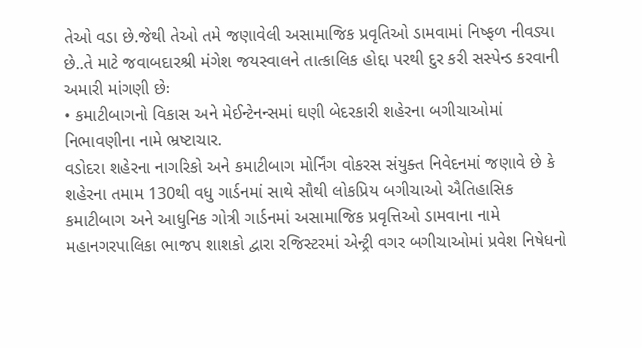તેઓ વડા છે.જેથી તેઓ તમે જણાવેલી અસામાજિક પ્રવૃતિઓ ડામવામાં નિષ્ફળ નીવડ્યા છે..તે માટે જવાબદારશ્રી મંગેશ જયસ્વાલને તાત્કાલિક હોદ્દા પરથી દુર કરી સસ્પેન્ડ કરવાની અમારી માંગણી છેઃ
• કમાટીબાગનો વિકાસ અને મેઈન્ટેનન્સમાં ઘણી બેદરકારી શહેરના બગીચાઓમાં નિભાવણીના નામે ભ્રષ્ટાચાર.
વડોદરા શહેરના નાગરિકો અને કમાટીબાગ મોર્નિંગ વોકરસ સંયુક્ત નિવેદનમાં જણાવે છે કે શહેરના તમામ 130થી વધુ ગાર્ડનમાં સાથે સૌથી લોકપ્રિય બગીચાઓ ઐતિહાસિક કમાટીબાગ અને આધુનિક ગોત્રી ગાર્ડનમાં અસામાજિક પ્રવૃત્તિઓ ડામવાના નામે મહાનગરપાલિકા ભાજપ શાશકો દ્વારા રજિસ્ટરમાં એન્ટ્રી વગર બગીચાઓમાં પ્રવેશ નિષેધનો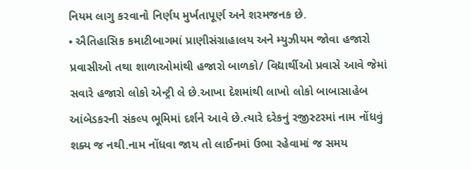નિયમ લાગુ કરવાનો નિર્ણય મુર્ખતાપૂર્ણ અને શરમજનક છે.
• ઐતિહાસિક કમાટીબાગમાં પ્રાણીસંગ્રાહાલય અને મ્યુઝીયમ જોવા હજારો પ્રવાસીઓ તથા શાળાઓમાંથી હજારો બાળકો/ વિદ્યાર્થીઓ પ્રવાસે આવે જેમાં સવારે હજારો લોકો એન્ટ્રી લે છે.આખા દેશમાંથી લાખો લોકો બાબાસાહેબ આંબેડકરની સંકલ્પ ભૂમિમાં દર્શને આવે છે.ત્યારે દરેકનું રજીસ્ટરમાં નામ નોંધવું શક્ય જ નથી.નામ નોંધવા જાય તો લાઈનમાં ઉભા રહેવામાં જ સમય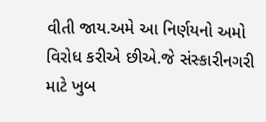વીતી જાય.અમે આ નિર્ણયનો અમો વિરોધ કરીએ છીએ.જે સંસ્કારીનગરી માટે ખુબ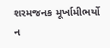શરમજનક મૂર્ખામીભર્યો ન